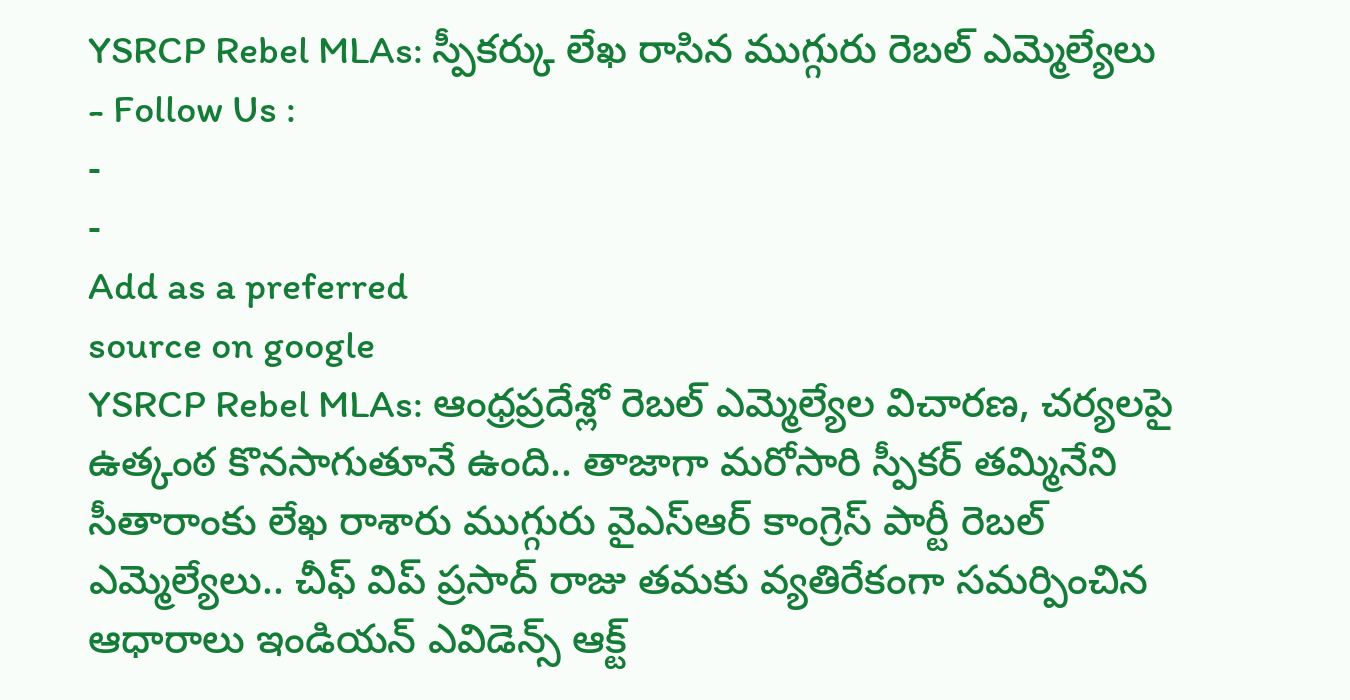YSRCP Rebel MLAs: స్పీకర్కు లేఖ రాసిన ముగ్గురు రెబల్ ఎమ్మెల్యేలు
- Follow Us :
-
-
Add as a preferred
source on google
YSRCP Rebel MLAs: ఆంధ్రప్రదేశ్లో రెబల్ ఎమ్మెల్యేల విచారణ, చర్యలపై ఉత్కంఠ కొనసాగుతూనే ఉంది.. తాజాగా మరోసారి స్పీకర్ తమ్మినేని సీతారాంకు లేఖ రాశారు ముగ్గురు వైఎస్ఆర్ కాంగ్రెస్ పార్టీ రెబల్ ఎమ్మెల్యేలు.. చీఫ్ విప్ ప్రసాద్ రాజు తమకు వ్యతిరేకంగా సమర్పించిన ఆధారాలు ఇండియన్ ఎవిడెన్స్ ఆక్ట్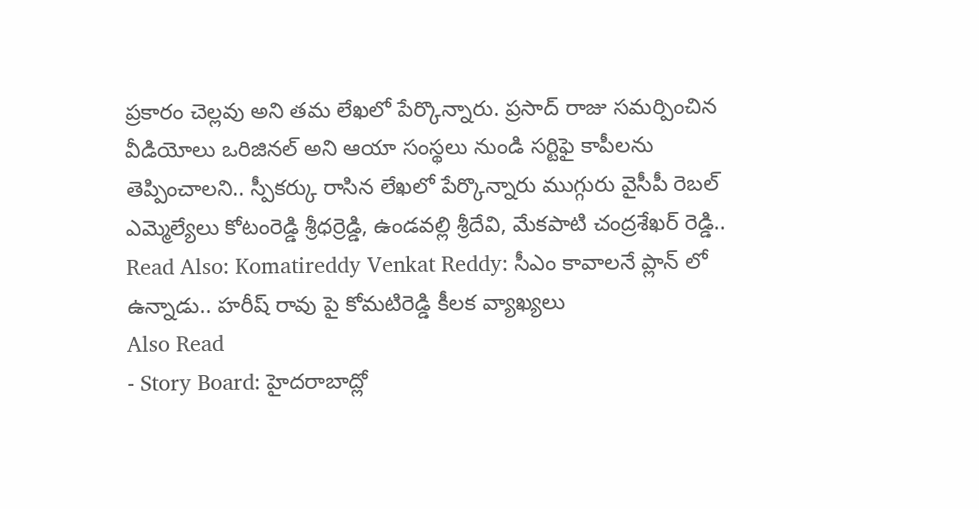ప్రకారం చెల్లవు అని తమ లేఖలో పేర్కొన్నారు. ప్రసాద్ రాజు సమర్పించిన వీడియోలు ఒరిజినల్ అని ఆయా సంస్థలు నుండి సర్టిఫై కాపీలను తెప్పించాలని.. స్పీకర్కు రాసిన లేఖలో పేర్కొన్నారు ముగ్గురు వైసీపీ రెబల్ ఎమ్మెల్యేలు కోటంరెడ్డి శ్రీధర్రెడ్డి, ఉండవల్లి శ్రీదేవి, మేకపాటి చంద్రశేఖర్ రెడ్డి..
Read Also: Komatireddy Venkat Reddy: సీఎం కావాలనే ప్లాన్ లో ఉన్నాడు.. హరీష్ రావు పై కోమటిరెడ్డి కీలక వ్యాఖ్యలు
Also Read
- Story Board: హైదరాబాద్లో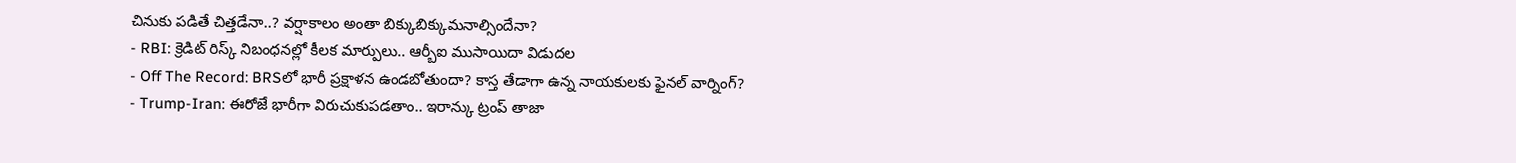చినుకు పడితే చిత్తడేనా..? వర్షాకాలం అంతా బిక్కుబిక్కుమనాల్సిందేనా?
- RBI: క్రెడిట్ రిస్క్ నిబంధనల్లో కీలక మార్పులు.. ఆర్బీఐ ముసాయిదా విడుదల
- Off The Record: BRSలో భారీ ప్రక్షాళన ఉండబోతుందా? కాస్త తేడాగా ఉన్న నాయకులకు ఫైనల్ వార్నింగ్?
- Trump-Iran: ఈరోజే భారీగా విరుచుకుపడతాం.. ఇరాన్కు ట్రంప్ తాజా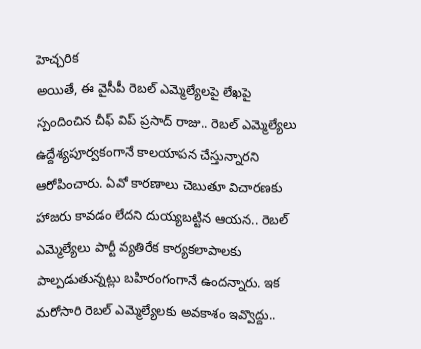హెచ్చరిక
అయితే, ఈ వైసీపీ రెబల్ ఎమ్మెల్యేలపై లేఖపై స్పందించిన చీఫ్ విప్ ప్రసాద్ రాజు.. రెబల్ ఎమ్మెల్యేలు ఉద్దేశ్యపూర్వకంగానే కాలయాపన చేస్తున్నారని ఆరోపించారు. ఏవో కారణాలు చెబుతూ విచారణకు హాజరు కావడం లేదని దుయ్యబట్టిన ఆయన.. రెబల్ ఎమ్మెల్యేలు పార్టీ వ్యతిరేక కార్యకలాపాలకు పాల్పడుతున్నట్లు బహిరంగంగానే ఉందన్నారు. ఇక మరోసారి రెబల్ ఎమ్మెల్యేలకు అవకాశం ఇవ్వొద్దు..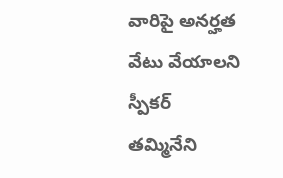వారిపై అనర్హత వేటు వేయాలని స్పీకర్ తమ్మినేని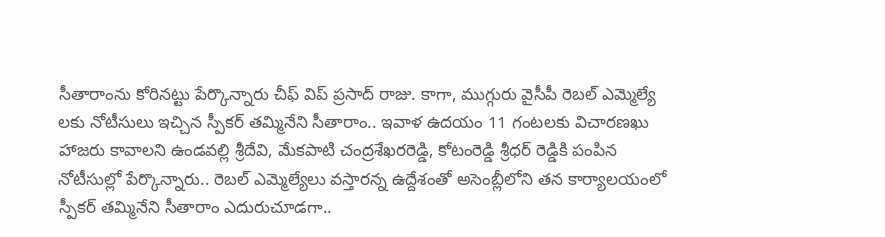సీతారాంను కోరినట్టు పేర్కొన్నారు చీఫ్ విప్ ప్రసాద్ రాజు. కాగా, ముగ్గురు వైసీపీ రెబల్ ఎమ్మెల్యే లకు నోటీసులు ఇచ్చిన స్పీకర్ తమ్మినేని సీతారాం.. ఇవాళ ఉదయం 11 గంటలకు విచారణఖు హాజరు కావాలని ఉండవల్లి శ్రీదేవి, మేకపాటి చంద్రశేఖరరెడ్డి, కోటంరెడ్డి శ్రీధర్ రెడ్డికి పంపిన నోటీసుల్లో పేర్కొన్నారు.. రెబల్ ఎమ్మెల్యేలు వస్తారన్న ఉద్దేశంతో అసెంబ్లీలోని తన కార్యాలయంలో స్పీకర్ తమ్మినేని సీతారాం ఎదురుచూడగా..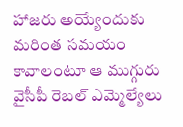హాజరు అయ్యేందుకు మరింత సమయం కావాలంటూ ఆ ముగ్గురు వైసీపీ రెబల్ ఎమ్మెల్యేలు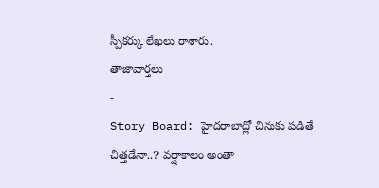స్పీకర్కు లేఖలు రాశారు.
తాజావార్తలు
-
Story Board: హైదరాబాద్లో చినుకు పడితే చిత్తడేనా..? వర్షాకాలం అంతా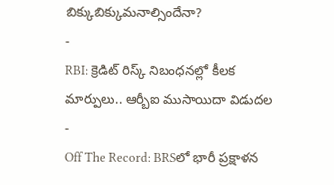బిక్కుబిక్కుమనాల్సిందేనా?
-
RBI: క్రెడిట్ రిస్క్ నిబంధనల్లో కీలక మార్పులు.. ఆర్బీఐ ముసాయిదా విడుదల
-
Off The Record: BRSలో భారీ ప్రక్షాళన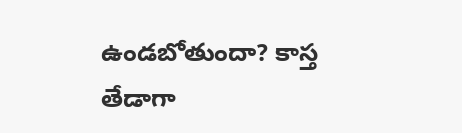ఉండబోతుందా? కాస్త తేడాగా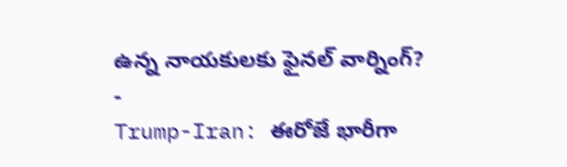ఉన్న నాయకులకు ఫైనల్ వార్నింగ్?
-
Trump-Iran: ఈరోజే భారీగా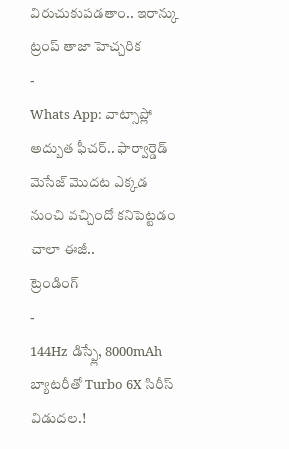విరుచుకుపడతాం.. ఇరాన్కు ట్రంప్ తాజా హెచ్చరిక
-
Whats App: వాట్సాప్లో అద్బుత ఫీచర్.. ఫార్వార్డెడ్ మెసేజ్ మొదట ఎక్కడ నుంచి వచ్చిందో కనిపెట్టడం చాలా ఈజీ..
ట్రెండింగ్
-
144Hz డిస్ప్లే, 8000mAh బ్యాటరీతో Turbo 6X సిరీస్ విడుదల.!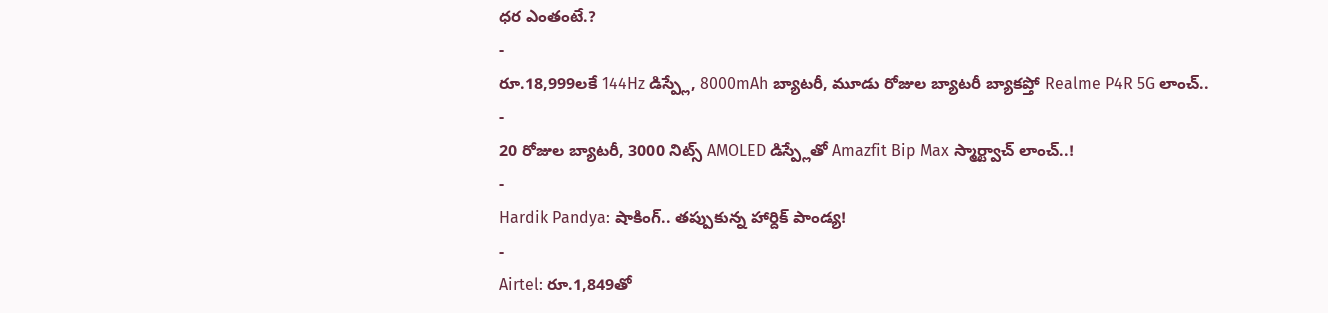ధర ఎంతంటే.?
-
రూ.18,999లకే 144Hz డిస్ప్లే, 8000mAh బ్యాటరీ, మూడు రోజుల బ్యాటరీ బ్యాకప్తో Realme P4R 5G లాంచ్..
-
20 రోజుల బ్యాటరీ, 3000 నిట్స్ AMOLED డిస్ప్లేతో Amazfit Bip Max స్మార్ట్వాచ్ లాంచ్..!
-
Hardik Pandya: షాకింగ్.. తప్పుకున్న హార్దిక్ పాండ్య!
-
Airtel: రూ.1,849తో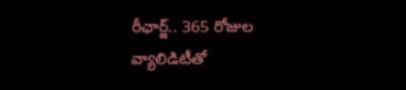రీఛార్జ్.. 365 రోజుల వ్యాలిడిటీతో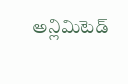అన్లిమిటెడ్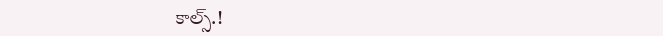కాల్స్.!